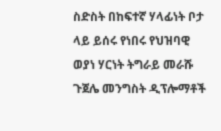ስድስት በከፍተኛ ሃላፊነት ቦታ ላይ ይሰሩ የነበሩ የህዝባዊ ወያነ ሃርነት ትግራይ መራሹ ጉጀሌ መንግስት ዲፕሎማቶች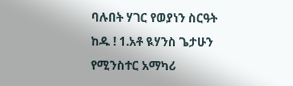ባሉበት ሃገር የወያነን ስርዓት ከዱ ! 1.አቶ ዪሃንስ ጌታሁን የሚንስተር አማካሪ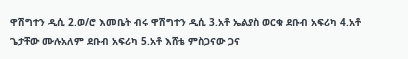ዋሽግተን ዲሲ 2.ወ/ሮ እመቤት ብሩ ዋሽግተን ዲሲ 3.አቶ ኤልያስ ወርቁ ደቡብ አፍሪካ 4.አቶ ጌታቸው ሙሉአለም ደቡብ አፍሪካ 5.አቶ እሸቴ ምስጋናው ጋና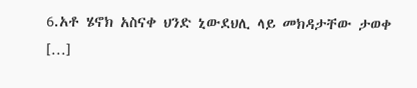6.አቶ ሄኖክ አስናቀ ህንድ ኒውደህሊ ላይ መክዳታቸው ታወቀ […]